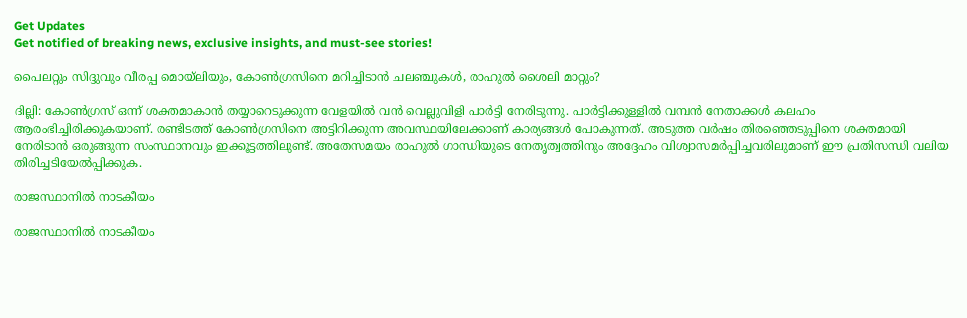Get Updates
Get notified of breaking news, exclusive insights, and must-see stories!

പൈലറ്റും സിദ്ദുവും വീരപ്പ മൊയ്‌ലിയും, കോണ്‍ഗ്രസിനെ മറിച്ചിടാന്‍ ചലഞ്ചുകള്‍, രാഹുല്‍ ശൈലി മാറ്റും?

ദില്ലി: കോണ്‍ഗ്രസ് ഒന്ന് ശക്തമാകാന്‍ തയ്യാറെടുക്കുന്ന വേളയില്‍ വന്‍ വെല്ലുവിളി പാര്‍ട്ടി നേരിടുന്നു. പാര്‍ട്ടിക്കുള്ളില്‍ വമ്പന്‍ നേതാക്കള്‍ കലഹം ആരംഭിച്ചിരിക്കുകയാണ്. രണ്ടിടത്ത് കോണ്‍ഗ്രസിനെ അട്ടിറിക്കുന്ന അവസ്ഥയിലേക്കാണ് കാര്യങ്ങള്‍ പോകുന്നത്. അടുത്ത വര്‍ഷം തിരഞ്ഞെടുപ്പിനെ ശക്തമായി നേരിടാന്‍ ഒരുങ്ങുന്ന സംസ്ഥാനവും ഇക്കൂട്ടത്തിലുണ്ട്. അതേസമയം രാഹുല്‍ ഗാന്ധിയുടെ നേതൃത്വത്തിനും അദ്ദേഹം വിശ്വാസമര്‍പ്പിച്ചവരിലുമാണ് ഈ പ്രതിസന്ധി വലിയ തിരിച്ചടിയേല്‍പ്പിക്കുക.

രാജസ്ഥാനില്‍ നാടകീയം

രാജസ്ഥാനില്‍ നാടകീയം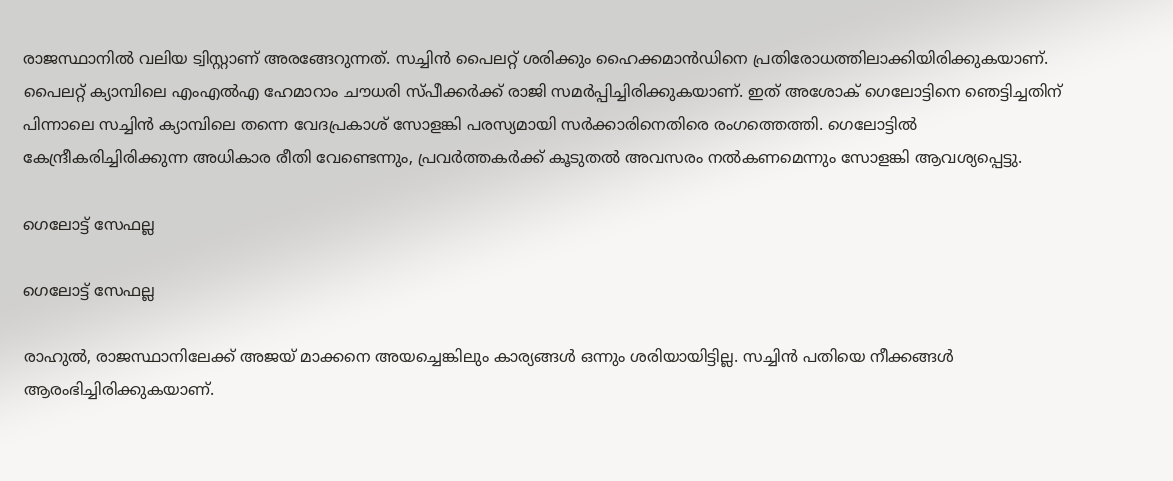രാജസ്ഥാനില്‍ വലിയ ട്വിസ്റ്റാണ് അരങ്ങേറുന്നത്. സച്ചിന്‍ പൈലറ്റ് ശരിക്കും ഹൈക്കമാന്‍ഡിനെ പ്രതിരോധത്തിലാക്കിയിരിക്കുകയാണ്. പൈലറ്റ് ക്യാമ്പിലെ എംഎല്‍എ ഹേമാറാം ചൗധരി സ്പീക്കര്‍ക്ക് രാജി സമര്‍പ്പിച്ചിരിക്കുകയാണ്. ഇത് അശോക് ഗെലോട്ടിനെ ഞെട്ടിച്ചതിന് പിന്നാലെ സച്ചിന്‍ ക്യാമ്പിലെ തന്നെ വേദപ്രകാശ് സോളങ്കി പരസ്യമായി സര്‍ക്കാരിനെതിരെ രംഗത്തെത്തി. ഗെലോട്ടില്‍ കേന്ദ്രീകരിച്ചിരിക്കുന്ന അധികാര രീതി വേണ്ടെന്നും, പ്രവര്‍ത്തകര്‍ക്ക് കൂടുതല്‍ അവസരം നല്‍കണമെന്നും സോളങ്കി ആവശ്യപ്പെട്ടു.

ഗെലോട്ട് സേഫല്ല

ഗെലോട്ട് സേഫല്ല

രാഹുല്‍, രാജസ്ഥാനിലേക്ക് അജയ് മാക്കനെ അയച്ചെങ്കിലും കാര്യങ്ങള്‍ ഒന്നും ശരിയായിട്ടില്ല. സച്ചിന്‍ പതിയെ നീക്കങ്ങള്‍ ആരംഭിച്ചിരിക്കുകയാണ്.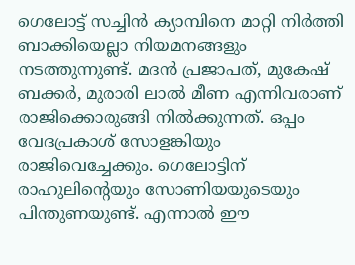ഗെലോട്ട് സച്ചിന്‍ ക്യാമ്പിനെ മാറ്റി നിര്‍ത്തി ബാക്കിയെല്ലാ നിയമനങ്ങളും നടത്തുന്നുണ്ട്. മദന്‍ പ്രജാപത്, മുകേഷ് ബക്കര്‍, മുരാരി ലാല്‍ മീണ എന്നിവരാണ് രാജിക്കൊരുങ്ങി നില്‍ക്കുന്നത്. ഒപ്പം വേദപ്രകാശ് സോളങ്കിയും രാജിവെച്ചേക്കും. ഗെലോട്ടിന് രാഹുലിന്റെയും സോണിയയുടെയും പിന്തുണയുണ്ട്. എന്നാല്‍ ഈ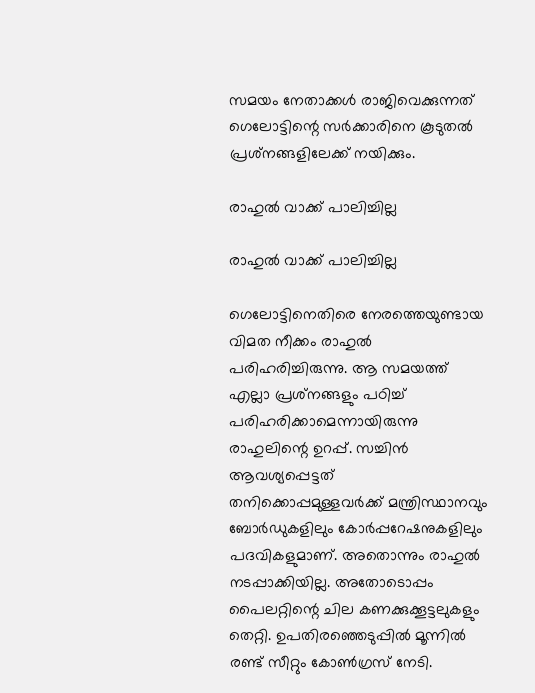സമയം നേതാക്കള്‍ രാജിവെക്കുന്നത് ഗെലോട്ടിന്റെ സര്‍ക്കാരിനെ കൂടുതല്‍ പ്രശ്‌നങ്ങളിലേക്ക് നയിക്കും.

രാഹുല്‍ വാക്ക് പാലിച്ചില്ല

രാഹുല്‍ വാക്ക് പാലിച്ചില്ല

ഗെലോട്ടിനെതിരെ നേരത്തെയുണ്ടായ വിമത നീക്കം രാഹുല്‍ പരിഹരിച്ചിരുന്നു. ആ സമയത്ത് എല്ലാ പ്രശ്‌നങ്ങളും പഠിച്ച് പരിഹരിക്കാമെന്നായിരുന്നു രാഹുലിന്റെ ഉറപ്പ്. സച്ചിന്‍ ആവശ്യപ്പെട്ടത് തനിക്കൊപ്പമുള്ളവര്‍ക്ക് മന്ത്രിസ്ഥാനവും ബോര്‍ഡുകളിലും കോര്‍പ്പറേഷനുകളിലും പദവികളുമാണ്. അതൊന്നും രാഹുല്‍ നടപ്പാക്കിയില്ല. അതോടൊപ്പം പൈലറ്റിന്റെ ചില കണക്കുക്കൂട്ടലുകളും തെറ്റി. ഉപതിരഞ്ഞെടുപ്പില്‍ മൂന്നില്‍ രണ്ട് സീറ്റും കോണ്‍ഗ്രസ് നേടി.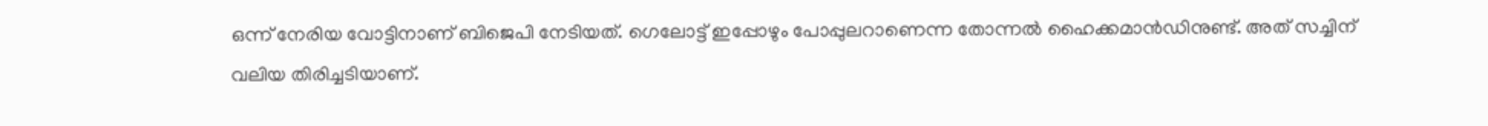ഒന്ന് നേരിയ വോട്ടിനാണ് ബിജെപി നേടിയത്. ഗെലോട്ട് ഇപ്പോഴും പോപ്പുലറാണെന്ന തോന്നല്‍ ഹൈക്കമാന്‍ഡിനുണ്ട്. അത് സച്ചിന് വലിയ തിരിച്ചടിയാണ്.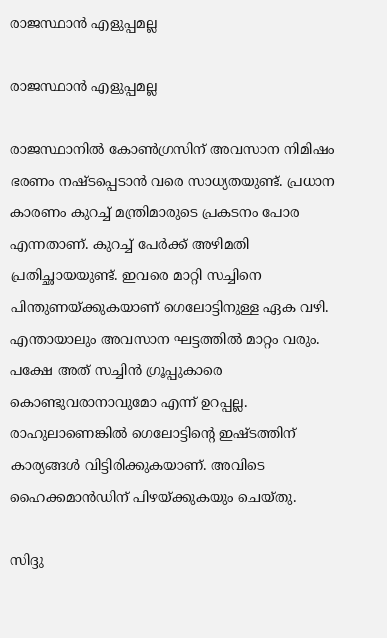രാജസ്ഥാന്‍ എളുപ്പമല്ല

രാജസ്ഥാന്‍ എളുപ്പമല്ല

രാജസ്ഥാനില്‍ കോണ്‍ഗ്രസിന് അവസാന നിമിഷം ഭരണം നഷ്ടപ്പെടാന്‍ വരെ സാധ്യതയുണ്ട്. പ്രധാന കാരണം കുറച്ച് മന്ത്രിമാരുടെ പ്രകടനം പോര എന്നതാണ്. കുറച്ച് പേര്‍ക്ക് അഴിമതി പ്രതിച്ഛായയുണ്ട്. ഇവരെ മാറ്റി സച്ചിനെ പിന്തുണയ്ക്കുകയാണ് ഗെലോട്ടിനുള്ള ഏക വഴി. എന്തായാലും അവസാന ഘട്ടത്തില്‍ മാറ്റം വരും. പക്ഷേ അത് സച്ചിന്‍ ഗ്രൂപ്പുകാരെ കൊണ്ടുവരാനാവുമോ എന്ന് ഉറപ്പല്ല. രാഹുലാണെങ്കില്‍ ഗെലോട്ടിന്റെ ഇഷ്ടത്തിന് കാര്യങ്ങള്‍ വിട്ടിരിക്കുകയാണ്. അവിടെ ഹൈക്കമാന്‍ഡിന് പിഴയ്ക്കുകയും ചെയ്തു.

സിദ്ദു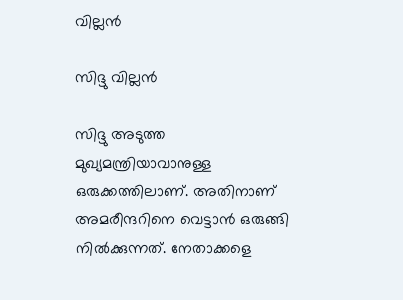വില്ലന്‍

സിദ്ദു വില്ലന്‍

സിദ്ദു അടുത്ത മുഖ്യമന്ത്രിയാവാനുള്ള ഒരുക്കത്തിലാണ്. അതിനാണ് അമരീന്ദറിനെ വെട്ടാന്‍ ഒരുങ്ങി നില്‍ക്കുന്നത്. നേതാക്കളെ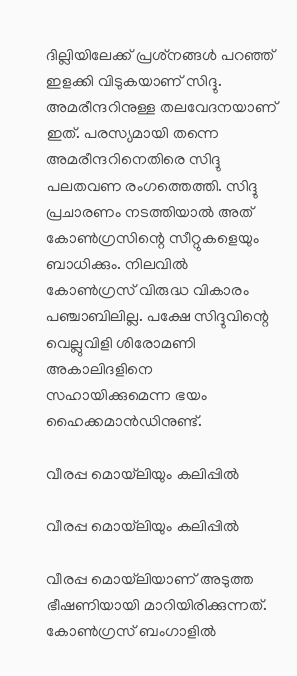ദില്ലിയിലേക്ക് പ്രശ്‌നങ്ങള്‍ പറഞ്ഞ് ഇളക്കി വിടുകയാണ് സിദ്ദു. അമരീന്ദറിനുള്ള തലവേദനയാണ് ഇത്. പരസ്യമായി തന്നെ അമരീന്ദറിനെതിരെ സിദ്ദു പലതവണ രംഗത്തെത്തി. സിദ്ദു പ്രചാരണം നടത്തിയാല്‍ അത് കോണ്‍ഗ്രസിന്റെ സീറ്റുകളെയും ബാധിക്കും. നിലവില്‍ കോണ്‍ഗ്രസ് വിരുദ്ധ വികാരം പഞ്ചാബിലില്ല. പക്ഷേ സിദ്ദുവിന്റെ വെല്ലുവിളി ശിരോമണി അകാലിദളിനെ സഹായിക്കുമെന്ന ഭയം ഹൈക്കമാന്‍ഡിനുണ്ട്.

വീരപ്പ മൊയ്‌ലിയും കലിപ്പില്‍

വീരപ്പ മൊയ്‌ലിയും കലിപ്പില്‍

വീരപ്പ മൊയ്‌ലിയാണ് അടുത്ത ഭീഷണിയായി മാറിയിരിക്കുന്നത്. കോണ്‍ഗ്രസ് ബംഗാളില്‍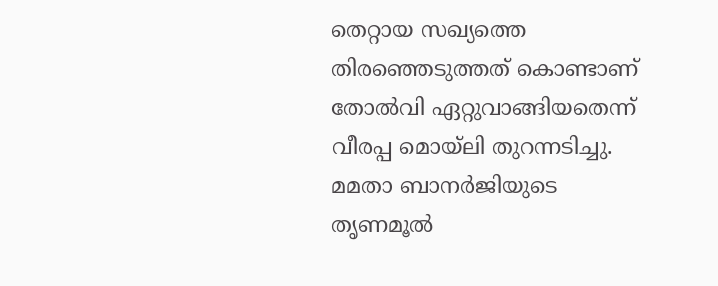തെറ്റായ സഖ്യത്തെ തിരഞ്ഞെടുത്തത് കൊണ്ടാണ് തോല്‍വി ഏറ്റുവാങ്ങിയതെന്ന് വീരപ്പ മൊയ്‌ലി തുറന്നടിച്ചു. മമതാ ബാനര്‍ജിയുടെ തൃണമൂല്‍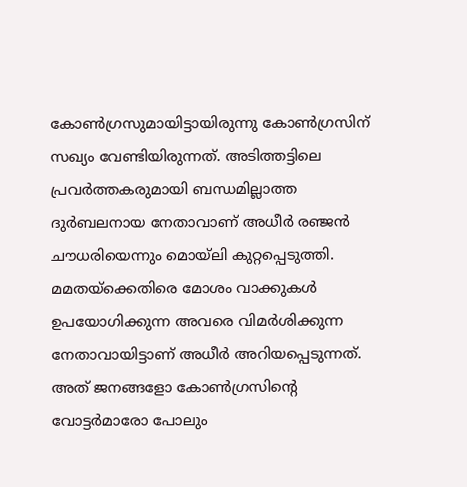കോണ്‍ഗ്രസുമായിട്ടായിരുന്നു കോണ്‍ഗ്രസിന് സഖ്യം വേണ്ടിയിരുന്നത്. അടിത്തട്ടിലെ പ്രവര്‍ത്തകരുമായി ബന്ധമില്ലാത്ത ദുര്‍ബലനായ നേതാവാണ് അധീര്‍ രഞ്ജന്‍ ചൗധരിയെന്നും മൊയ്‌ലി കുറ്റപ്പെടുത്തി. മമതയ്‌ക്കെതിരെ മോശം വാക്കുകള്‍ ഉപയോഗിക്കുന്ന അവരെ വിമര്‍ശിക്കുന്ന നേതാവായിട്ടാണ് അധീര്‍ അറിയപ്പെടുന്നത്. അത് ജനങ്ങളോ കോണ്‍ഗ്രസിന്റെ വോട്ടര്‍മാരോ പോലും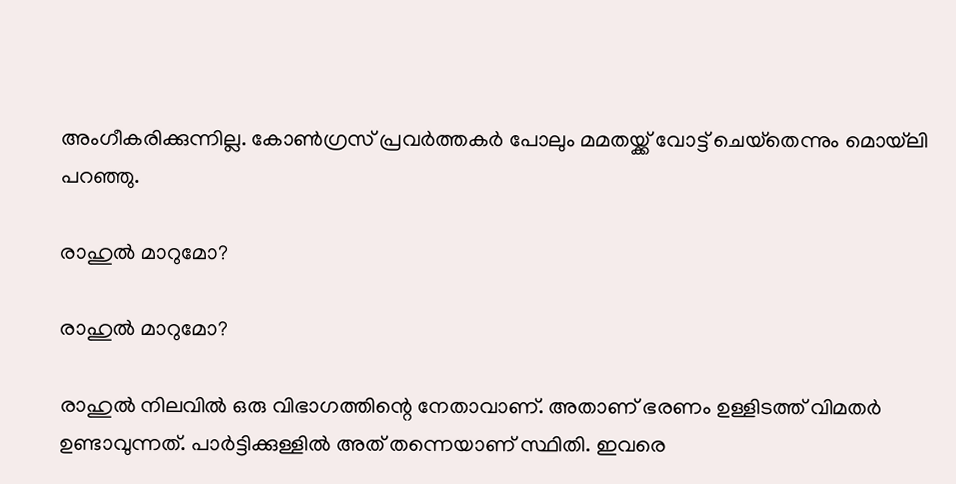അംഗീകരിക്കുന്നില്ല. കോണ്‍ഗ്രസ് പ്രവര്‍ത്തകര്‍ പോലും മമതയ്ക്ക് വോട്ട് ചെയ്‌തെന്നും മൊയ്‌ലി പറഞ്ഞു.

രാഹുല്‍ മാറുമോ?

രാഹുല്‍ മാറുമോ?

രാഹുല്‍ നിലവില്‍ ഒരു വിഭാഗത്തിന്റെ നേതാവാണ്. അതാണ് ഭരണം ഉള്ളിടത്ത് വിമതര്‍ ഉണ്ടാവുന്നത്. പാര്‍ട്ടിക്കുള്ളില്‍ അത് തന്നെയാണ് സ്ഥിതി. ഇവരെ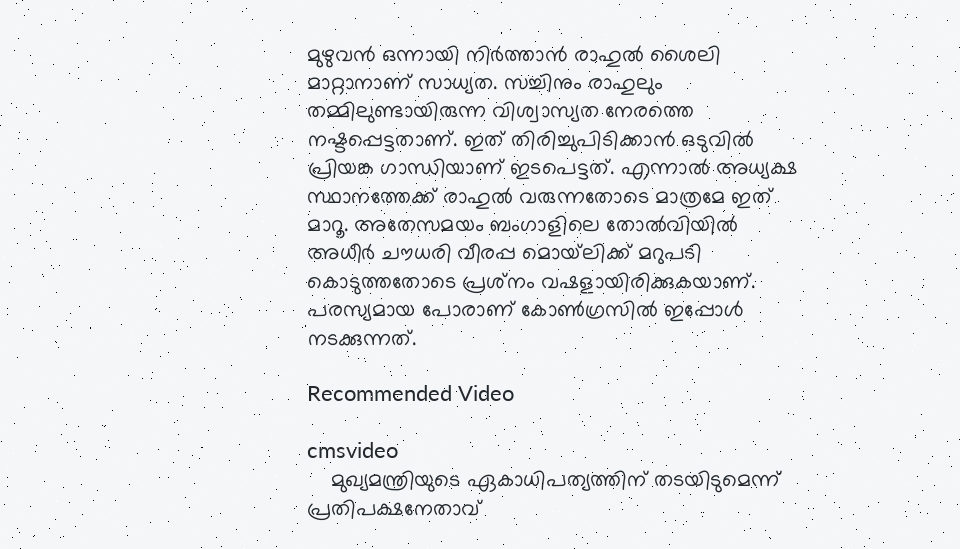മുഴുവന്‍ ഒന്നായി നിര്‍ത്താന്‍ രാഹുല്‍ ശൈലി മാറ്റാനാണ് സാധ്യത. സച്ചിനും രാഹുലും തമ്മിലുണ്ടായിരുന്ന വിശ്വാസ്യത നേരത്തെ നഷ്ടപ്പെട്ടതാണ്. ഇത് തിരിച്ചുപിടിക്കാന്‍ ഒടുവില്‍ പ്രിയങ്ക ഗാന്ധിയാണ് ഇടപെട്ടത്. എന്നാല്‍ അധ്യക്ഷ സ്ഥാനത്തേക്ക് രാഹുല്‍ വരുന്നതോടെ മാത്രമേ ഇത് മാറൂ. അതേസമയം ബംഗാളിലെ തോല്‍വിയില്‍ അധീര്‍ ചൗധരി വീരപ്പ മൊയ്‌ലിക്ക് മറുപടി കൊടുത്തതോടെ പ്രശ്‌നം വഷളായിരിക്കുകയാണ്. പരസ്യമായ പോരാണ് കോണ്‍ഗ്രസില്‍ ഇപ്പോള്‍ നടക്കുന്നത്.

Recommended Video

cmsvideo
    മുഖ്യമന്ത്രിയുടെ ഏകാധിപത്യത്തിന് തടയിടുമെന്ന് പ്രതിപക്ഷനേതാവ്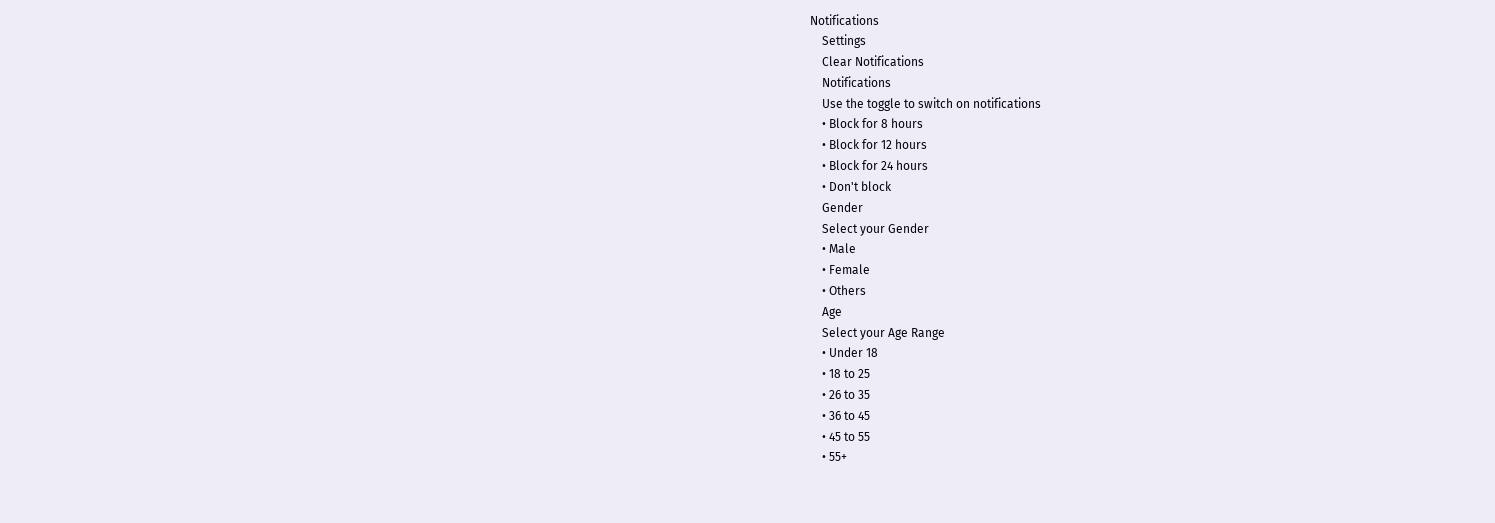Notifications
    Settings
    Clear Notifications
    Notifications
    Use the toggle to switch on notifications
    • Block for 8 hours
    • Block for 12 hours
    • Block for 24 hours
    • Don't block
    Gender
    Select your Gender
    • Male
    • Female
    • Others
    Age
    Select your Age Range
    • Under 18
    • 18 to 25
    • 26 to 35
    • 36 to 45
    • 45 to 55
    • 55+